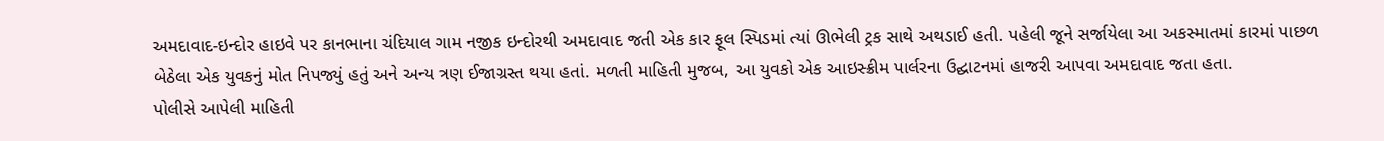અમદાવાદ-ઇન્દોર હાઇવે પર કાનભાના ચંદિયાલ ગામ નજીક ઇન્દોરથી અમદાવાદ જતી એક કાર ફૂલ સ્પિડમાં ત્યાં ઊભેલી ટ્રક સાથે અથડાઈ હતી. પહેલી જૂને સર્જાયેલા આ અકસ્માતમાં કારમાં પાછળ બેઠેલા એક યુવકનું મોત નિપજ્યું હતું અને અન્ય ત્રણ ઈજાગ્રસ્ત થયા હતાં. મળતી માહિતી મુજબ, આ યુવકો એક આઇસ્ક્રીમ પાર્લરના ઉદ્ઘાટનમાં હાજરી આપવા અમદાવાદ જતા હતા.
પોલીસે આપેલી માહિતી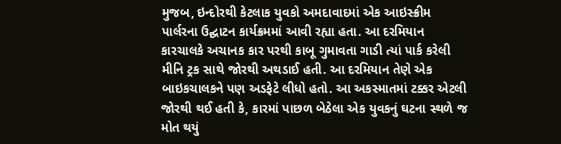મુજબ, ઇન્દોરથી કેટલાક યુવકો અમદાવાદમાં એક આઇસ્ક્રીમ પાર્લરના ઉદ્ઘાટન કાર્યક્રમમાં આવી રહ્યા હતા. આ દરમિયાન કારચાલકે અચાનક કાર પરથી કાબૂ ગુમાવતા ગાડી ત્યાં પાર્ક કરેલી મીનિ ટ્રક સાથે જોરથી અથડાઈ હતી. આ દરમિયાન તેણે એક બાઇકચાલકને પણ અડફેટે લીધો હતો. આ અકસ્માતમાં ટક્કર એટલી જોરથી થઈ હતી કે, કારમાં પાછળ બેઠેલા એક યુવકનું ઘટના સ્થળે જ મોત થયું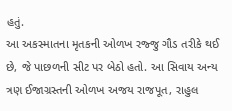હતું.
આ અકસ્માતના મૃતકની ઓળખ રજ્જુ ગૌડ તરીકે થઈ છે, જે પાછળની સીટ પર બેઠો હતો. આ સિવાય અન્ય ત્રણ ઈજાગ્રસ્તની ઓળખ અજય રાજપૂત, રાહુલ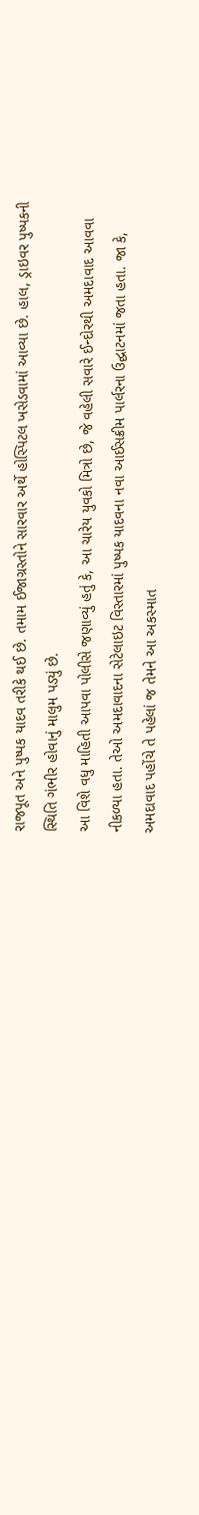રાજપૂત અને પુષ્પક યાદવ તરીકે થઈ છે. તમામ ઈજાગ્રસ્તોને સારવાર અર્થે હોસ્પિટલ ખસેડવામાં આવ્યા છે. હાલ, ડ્રાઇવર પુષ્પકની સ્થિતિ ગંભીર હોવાનું માલુમ પડ્યું છે.
આ વિશે વધુ માહિતી આપવા પોલીસે જણાવ્યું હતું કે, આ ચારેય યુવકો મિત્રો છે, જે વહેલી સવારે ઈન્દોરથી અમદાવાદ આવવા નીકળ્યા હતા. તેઓ અમદાવાદના સેટેલાઇટ વિસ્તારમાં પુષ્પક યાદવના નવા આઈસક્રીમ પાર્લરના ઉદ્ઘાટનમાં જતા હતા. જા કે, અમદાવાદ પહોંચે તે પહેલાં જ તેમને આ અકસ્માત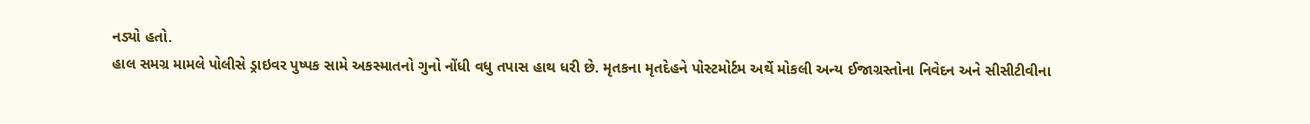નડ્યો હતો.
હાલ સમગ્ર મામલે પોલીસે ડ્રાઇવર પુષ્પક સામે અકસ્માતનો ગુનો નોંધી વધુ તપાસ હાથ ધરી છે. મૃતકના મૃતદેહને પોસ્ટમોર્ટમ અર્થે મોકલી અન્ય ઈજાગ્રસ્તોના નિવેદન અને સીસીટીવીના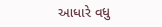આધારે વધુ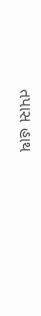તપાસ હાથ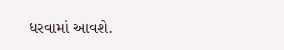ધરવામાં આવશે.